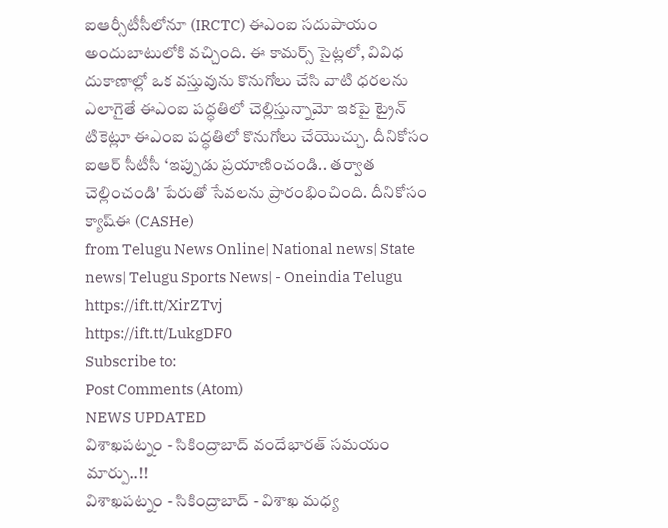ఐఆర్సీటీసీలోనూ (IRCTC) ఈఎంఐ సదుపాయం అందుబాటులోకి వచ్చింది. ఈ కామర్స్ సైట్లలో, వివిధ దుకాణాల్లో ఒక వస్తువును కొనుగోలు చేసి వాటి ధరలను ఎలాగైతే ఈఎంఐ పద్ధతిలో చెల్లిస్తున్నామో ఇకపై ట్రైన్ టికెట్లూ ఈఎంఐ పద్ధతిలో కొనుగోలు చేయొచ్చు. దీనికోసం ఐఆర్ సీటీసీ ‘ఇప్పుడు ప్రయాణించండి.. తర్వాత చెల్లించండి' పేరుతో సేవలను ప్రారంభించింది. దీనికోసం క్యాష్ఈ (CASHe)
from Telugu News Online| National news| State news| Telugu Sports News| - Oneindia Telugu https://ift.tt/XirZTvj
https://ift.tt/LukgDF0
Subscribe to:
Post Comments (Atom)
NEWS UPDATED
విశాఖపట్నం - సికింద్రాబాద్ వందేభారత్ సమయం మార్పు..!!
విశాఖపట్నం - సికింద్రాబాద్ - విశాఖ మధ్య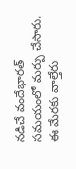నడిచే వందేభారత్ సమయంలో మర్పు చేసారు. ఈ మేరకు వాల్తేరు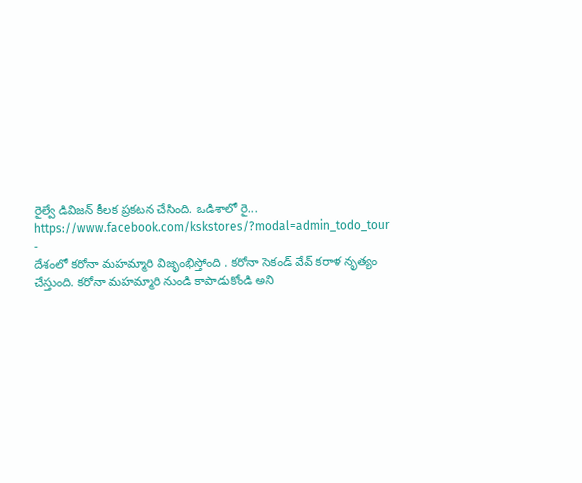రైల్వే డివిజన్ కీలక ప్రకటన చేసింది. ఒడిశాలో రై...
https://www.facebook.com/kskstores/?modal=admin_todo_tour
-
దేశంలో కరోనా మహమ్మారి విజృంభిస్తోంది . కరోనా సెకండ్ వేవ్ కరాళ నృత్యం చేస్తుంది. కరోనా మహమ్మారి నుండి కాపాడుకోండి అని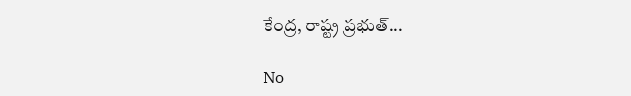కేంద్ర, రాష్ట్ర ప్రభుత్...

No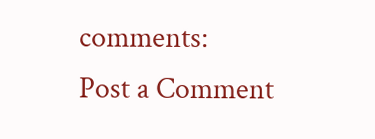comments:
Post a Comment